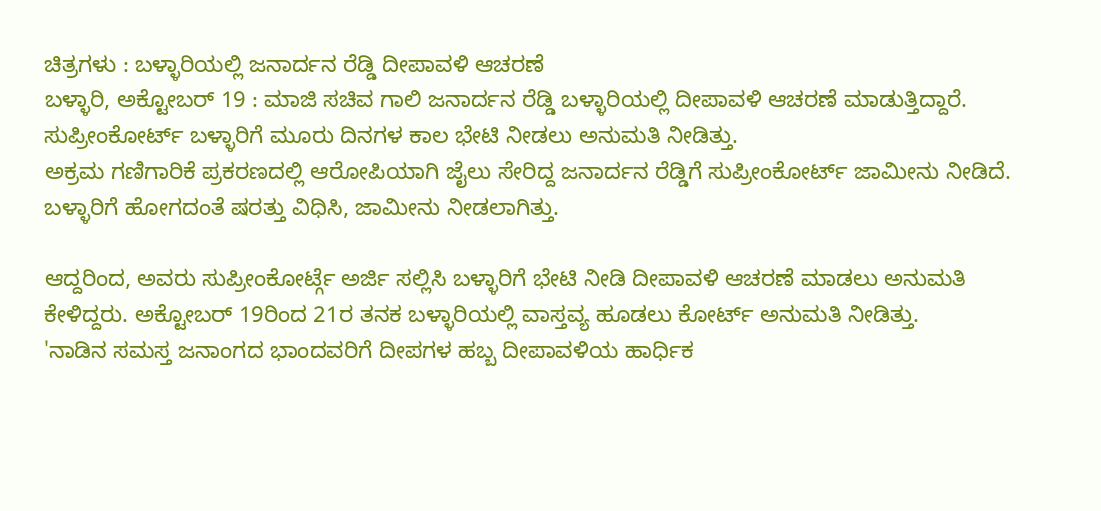ಚಿತ್ರಗಳು : ಬಳ್ಳಾರಿಯಲ್ಲಿ ಜನಾರ್ದನ ರೆಡ್ಡಿ ದೀಪಾವಳಿ ಆಚರಣೆ
ಬಳ್ಳಾರಿ, ಅಕ್ಟೋಬರ್ 19 : ಮಾಜಿ ಸಚಿವ ಗಾಲಿ ಜನಾರ್ದನ ರೆಡ್ಡಿ ಬಳ್ಳಾರಿಯಲ್ಲಿ ದೀಪಾವಳಿ ಆಚರಣೆ ಮಾಡುತ್ತಿದ್ದಾರೆ. ಸುಪ್ರೀಂಕೋರ್ಟ್ ಬಳ್ಳಾರಿಗೆ ಮೂರು ದಿನಗಳ ಕಾಲ ಭೇಟಿ ನೀಡಲು ಅನುಮತಿ ನೀಡಿತ್ತು.
ಅಕ್ರಮ ಗಣಿಗಾರಿಕೆ ಪ್ರಕರಣದಲ್ಲಿ ಆರೋಪಿಯಾಗಿ ಜೈಲು ಸೇರಿದ್ದ ಜನಾರ್ದನ ರೆಡ್ಡಿಗೆ ಸುಪ್ರೀಂಕೋರ್ಟ್ ಜಾಮೀನು ನೀಡಿದೆ. ಬಳ್ಳಾರಿಗೆ ಹೋಗದಂತೆ ಷರತ್ತು ವಿಧಿಸಿ, ಜಾಮೀನು ನೀಡಲಾಗಿತ್ತು.

ಆದ್ದರಿಂದ, ಅವರು ಸುಪ್ರೀಂಕೋರ್ಟ್ಗೆ ಅರ್ಜಿ ಸಲ್ಲಿಸಿ ಬಳ್ಳಾರಿಗೆ ಭೇಟಿ ನೀಡಿ ದೀಪಾವಳಿ ಆಚರಣೆ ಮಾಡಲು ಅನುಮತಿ ಕೇಳಿದ್ದರು. ಅಕ್ಟೋಬರ್ 19ರಿಂದ 21ರ ತನಕ ಬಳ್ಳಾರಿಯಲ್ಲಿ ವಾಸ್ತವ್ಯ ಹೂಡಲು ಕೋರ್ಟ್ ಅನುಮತಿ ನೀಡಿತ್ತು.
'ನಾಡಿನ ಸಮಸ್ತ ಜನಾಂಗದ ಭಾಂದವರಿಗೆ ದೀಪಗಳ ಹಬ್ಬ ದೀಪಾವಳಿಯ ಹಾರ್ಧಿಕ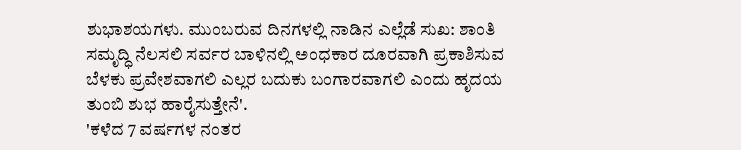ಶುಭಾಶಯಗಳು. ಮುಂಬರುವ ದಿನಗಳಲ್ಲಿ ನಾಡಿನ ಎಲ್ಲೆಡೆ ಸುಖ: ಶಾಂತಿ ಸಮೃದ್ಧಿ ನೆಲಸಲಿ ಸರ್ವರ ಬಾಳಿನಲ್ಲಿ ಅಂಧಕಾರ ದೂರವಾಗಿ ಪ್ರಕಾಶಿಸುವ ಬೆಳಕು ಪ್ರವೇಶವಾಗಲಿ ಎಲ್ಲರ ಬದುಕು ಬಂಗಾರವಾಗಲಿ ಎಂದು ಹೃದಯ ತುಂಬಿ ಶುಭ ಹಾರೈಸುತ್ತೇನೆ'.
'ಕಳೆದ 7 ವರ್ಷಗಳ ನಂತರ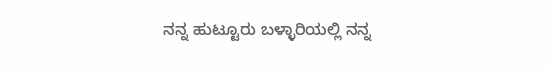ನನ್ನ ಹುಟ್ಟೂರು ಬಳ್ಳಾರಿಯಲ್ಲಿ ನನ್ನ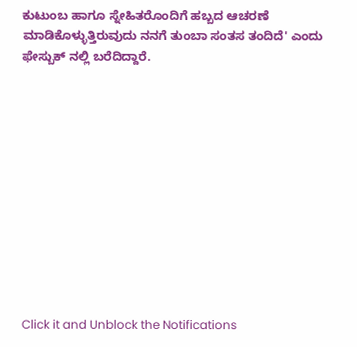ಕುಟುಂಬ ಹಾಗೂ ಸ್ನೇಹಿತರೊಂದಿಗೆ ಹಬ್ಬದ ಆಚರಣೆ ಮಾಡಿಕೊಳ್ಳುತ್ತಿರುವುದು ನನಗೆ ತುಂಬಾ ಸಂತಸ ತಂದಿದೆ' ಎಂದು ಫೇಸ್ಬುಕ್ ನಲ್ಲಿ ಬರೆದಿದ್ದಾರೆ.












Click it and Unblock the Notifications